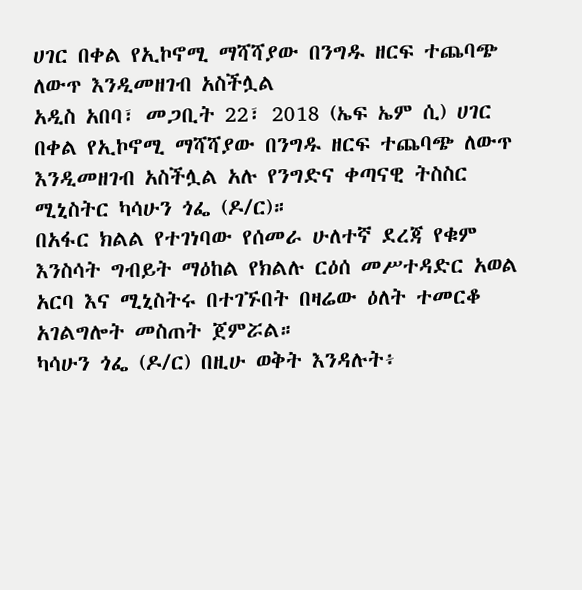ሀገር በቀል የኢኮኖሚ ማሻሻያው በንግዱ ዘርፍ ተጨባጭ ለውጥ እንዲመዘገብ አስችሏል
አዲስ አበባ፣ መጋቢት 22፣ 2018 (ኤፍ ኤም ሲ) ሀገር በቀል የኢኮኖሚ ማሻሻያው በንግዱ ዘርፍ ተጨባጭ ለውጥ እንዲመዘገብ አስችሏል አሉ የንግድና ቀጣናዊ ትስስር ሚኒስትር ካሳሁን ጎፌ (ዶ/ር)።
በአፋር ክልል የተገነባው የሰመራ ሁለተኛ ደረጃ የቁም እንስሳት ግብይት ማዕከል የክልሉ ርዕሰ መሥተዳድር አወል አርባ እና ሚኒስትሩ በተገኙበት በዛሬው ዕለት ተመርቆ አገልግሎት መስጠት ጀምሯል።
ካሳሁን ጎፌ (ዶ/ር) በዚሁ ወቅት እንዳሉት፥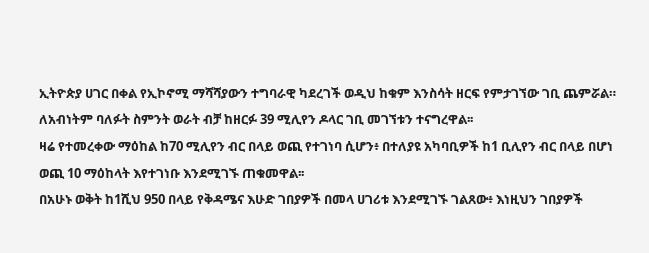ኢትዮጵያ ሀገር በቀል የኢኮኖሚ ማሻሻያውን ተግባራዊ ካደረገች ወዲህ ከቁም እንስሳት ዘርፍ የምታገኘው ገቢ ጨምሯል።
ለአብነትም ባለፉት ስምንት ወራት ብቻ ከዘርፉ 39 ሚሊየን ዶላር ገቢ መገኘቱን ተናግረዋል፡፡
ዛሬ የተመረቀው ማዕከል ከ70 ሚሊየን ብር በላይ ወጪ የተገነባ ሲሆን፥ በተለያዩ አካባቢዎች ከ1 ቢሊየን ብር በላይ በሆነ ወጪ 10 ማዕከላት እየተገነቡ እንደሚገኙ ጠቁመዋል፡፡
በአሁኑ ወቅት ከ1ሺህ 950 በላይ የቅዳሜና እሁድ ገበያዎች በመላ ሀገሪቱ እንደሚገኙ ገልጸው፥ እነዚህን ገበያዎች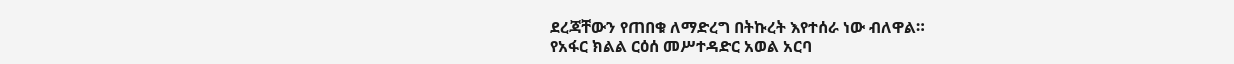ደረጃቸውን የጠበቁ ለማድረግ በትኩረት እየተሰራ ነው ብለዋል።
የአፋር ክልል ርዕሰ መሥተዳድር አወል አርባ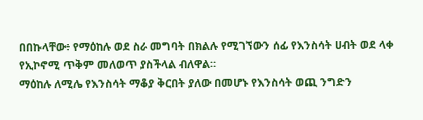በበኩላቸው፥ የማዕከሉ ወደ ስራ መግባት በክልሉ የሚገኘውን ሰፊ የእንስሳት ሀብት ወደ ላቀ የኢኮኖሚ ጥቅም መለወጥ ያስችላል ብለዋል።
ማዕከሉ ለሚሌ የእንስሳት ማቆያ ቅርበት ያለው በመሆኑ የእንስሳት ወጪ ንግድን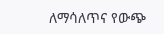ለማሳለጥና የውጭ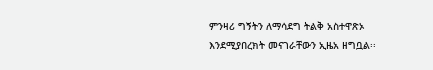ምንዛሪ ግኝትን ለማሳደግ ትልቅ አስተዋጽኦ እንደሚያበረክት መናገራቸውን ኢዜአ ዘግቧል፡፡